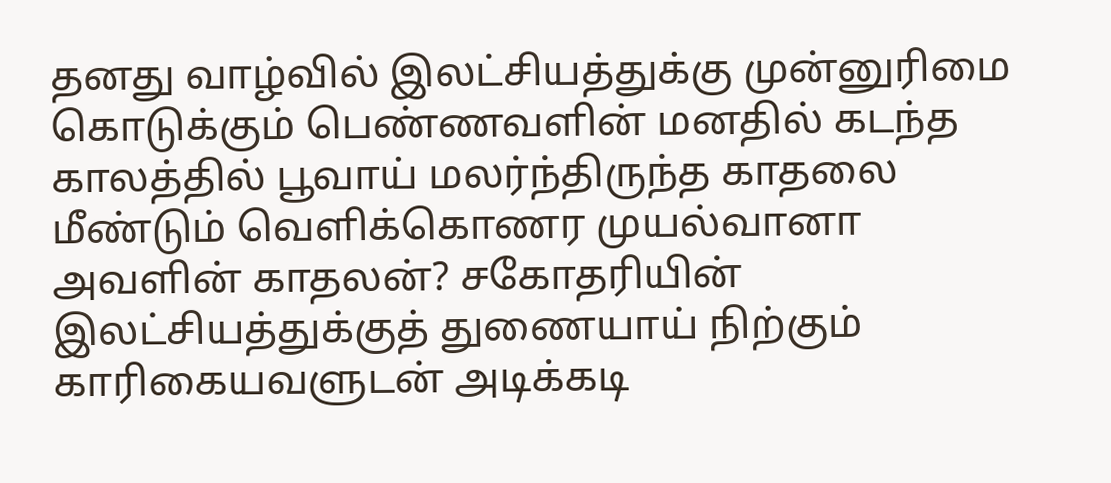தனது வாழ்வில் இலட்சியத்துக்கு முன்னுரிமை கொடுக்கும் பெண்ணவளின் மனதில் கடந்த காலத்தில் பூவாய் மலர்ந்திருந்த காதலை மீண்டும் வெளிக்கொணர முயல்வானா அவளின் காதலன்? சகோதரியின் இலட்சியத்துக்குத் துணையாய் நிற்கும் காரிகையவளுடன் அடிக்கடி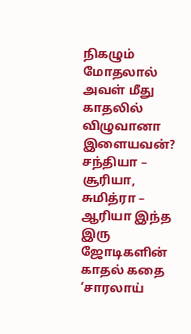நிகழும் மோதலால் அவள் மீது காதலில் விழுவானா இளையவன்? சந்தியா – சூரியா, சுமித்ரா – ஆரியா இந்த இரு ஜோடிகளின் காதல் கதை ‘சாரலாய்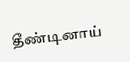தீண்டினாய்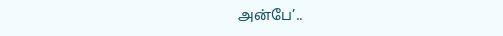அன்பே’..